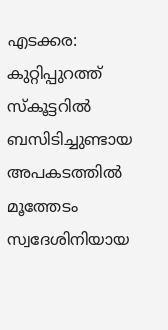എടക്കര: കുറ്റിപ്പുറത്ത് സ്കൂട്ടറിൽ ബസിടിച്ചുണ്ടായ അപകടത്തിൽ മൂത്തേടം സ്വദേശിനിയായ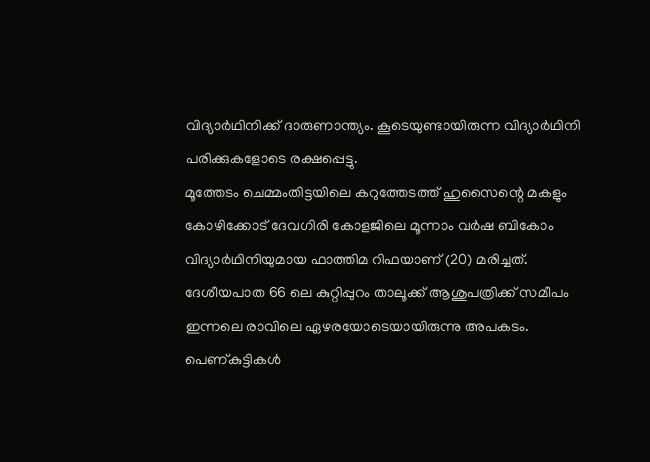വിദ്യാർഥിനിക്ക് ദാരുണാന്ത്യം. കൂടെയുണ്ടായിരുന്ന വിദ്യാർഥിനി പരിക്കുകളോടെ രക്ഷപ്പെട്ടു.
മൂത്തേടം ചെമ്മംതിട്ടയിലെ കറുത്തേടത്ത് ഹുസൈന്റെ മകളും കോഴിക്കോട് ദേവഗിരി കോളജിലെ മൂന്നാം വർഷ ബികോം വിദ്യാർഥിനിയുമായ ഫാത്തിമ റിഫയാണ് (20) മരിച്ചത്.
ദേശീയപാത 66 ലെ കുറ്റിപ്പുറം താലൂക്ക് ആശുപത്രിക്ക് സമീപം ഇന്നലെ രാവിലെ ഏഴരയോടെയായിരുന്നു അപകടം. പെണ്കുട്ടികൾ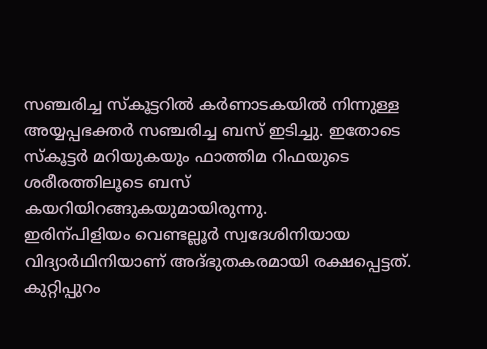സഞ്ചരിച്ച സ്കൂട്ടറിൽ കർണാടകയിൽ നിന്നുള്ള അയ്യപ്പഭക്തർ സഞ്ചരിച്ച ബസ് ഇടിച്ചു. ഇതോടെ സ്കൂട്ടർ മറിയുകയും ഫാത്തിമ റിഫയുടെ ശരീരത്തിലൂടെ ബസ് കയറിയിറങ്ങുകയുമായിരുന്നു.
ഇരിന്പിളിയം വെണ്ടല്ലൂർ സ്വദേശിനിയായ വിദ്യാർഥിനിയാണ് അദ്ഭുതകരമായി രക്ഷപ്പെട്ടത്. കുറ്റിപ്പുറം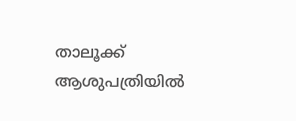താലൂക്ക് ആശുപത്രിയിൽ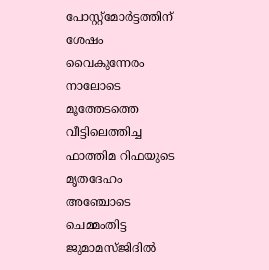പോസ്റ്റ്മോർട്ടത്തിന് ശേഷം വൈകുന്നേരം നാലോടെ മൂത്തേടത്തെ വീട്ടിലെത്തിച്ച ഫാത്തിമ റിഫയുടെ മൃതദേഹം അഞ്ചോടെ ചെമ്മംതിട്ട ജുമാമസ്ജിദിൽ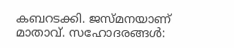കബറടക്കി. ജസ്മനയാണ് മാതാവ്. സഹോദരങ്ങൾ: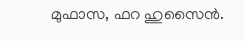മുഫാസ, ഫറ ഹുസൈൻ.